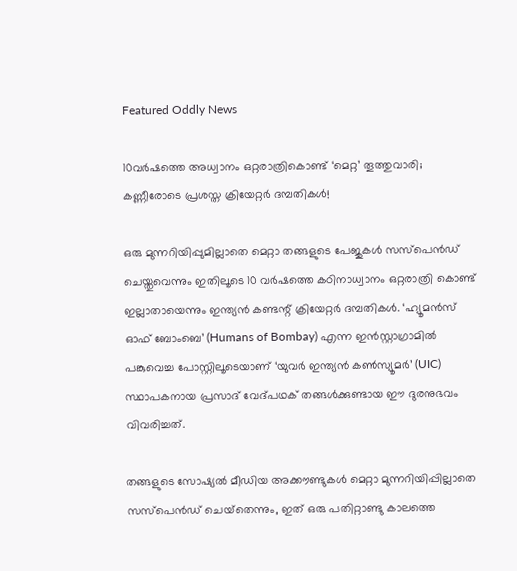Featured Oddly News

10വർഷത്തെ അധ്വാനം ഒറ്റരാത്രികൊണ്ട് ‘മെറ്റ’ തൂത്തുവാരി; കണ്ണീരോടെ പ്രശസ്ത ക്രിയേറ്റർ ദമ്പതികൾ!

ഒരു മുന്നറിയിപ്പുമില്ലാതെ മെറ്റാ തങ്ങളുടെ പേജുകള്‍ സസ്‌പെന്‍ഡ് ചെയ്തുവെന്നും ഇതിലൂടെ 10 വര്‍ഷത്തെ കഠിനാധ്വാനം ഒറ്റരാത്രി കൊണ്ട് ഇല്ലാതായെന്നും ഇന്ത്യന്‍ കണ്ടന്റ് ക്രിയേറ്റര്‍ ദമ്പതികള്‍. ‘ഹ്യൂമന്‍സ് ഓഫ് ബോംബെ’ (Humans of Bombay) എന്ന ഇന്‍സ്റ്റാഗ്രാമില്‍ പങ്കുവെച്ച പോസ്റ്റിലൂടെയാണ് ‘യുവര്‍ ഇന്ത്യന്‍ കണ്‍സ്യൂമര്‍’ (UIC) സ്ഥാപകനായ പ്രസാദ് വേദ്പഥക് തങ്ങള്‍ക്കുണ്ടായ ഈ ദുരനുഭവം വിവരിച്ചത്.

തങ്ങളുടെ സോഷ്യല്‍ മീഡിയ അക്കൗണ്ടുകള്‍ മെറ്റാ മുന്നറിയിപ്പില്ലാതെ സസ്‌പെന്‍ഡ് ചെയ്‌തെന്നും, ഇത് ഒരു പതിറ്റാണ്ടു കാലത്തെ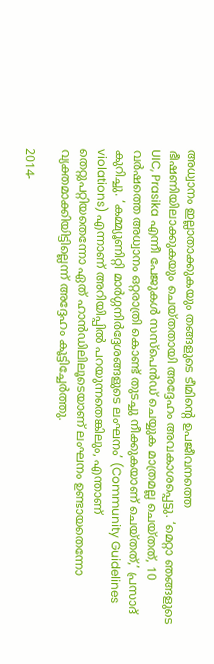അധ്വാനം ഇല്ലാതാക്കുകയും തങ്ങളുടെ ടീമിന്റെ ഉപജീവനത്തെ ഭീഷണിയിലാക്കുകയും ചെയ്തതായി അദ്ദേഹം അവകാശപ്പെട്ടു. ‘മെറ്റാ ഞങ്ങളുടെ UIC, Prasika എന്നീ പേജുകള്‍ സസ്‌പെന്‍ഡ് ചെയ്യുക മാത്രമല്ല ചെയ്തത്, 10 വര്‍ഷത്തെ അധ്വാനം ഒറ്റരാത്രി കൊണ്ട് തുടച്ചു നീക്കുകയാണ് ചെയ്തത്,’ പ്രസാദ് കുറിച്ചു. ‘കമ്മ്യൂണിറ്റി മാര്‍ഗ്ഗനിര്‍ദ്ദേശങ്ങളുടെ ലംഘനം’ (Community Guidelines violations) എന്നാണ് അറിയിപ്പില്‍ പറയുന്നതെങ്കിലും, എന്താണ് തെറ്റുപറ്റിയതെന്നോ ഏത് ഹാന്‍ഡിലിലൂടെയാണ് ലംഘനം ഉണ്ടായതെന്നോ വ്യക്തമാക്കിയിട്ടില്ലെന്ന് അദ്ദേഹം കൂട്ടിച്ചേര്‍ത്തു.

2014-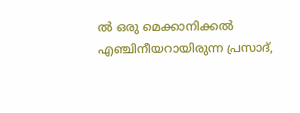ല്‍ ഒരു മെക്കാനിക്കല്‍ എഞ്ചിനീയറായിരുന്ന പ്രസാദ്,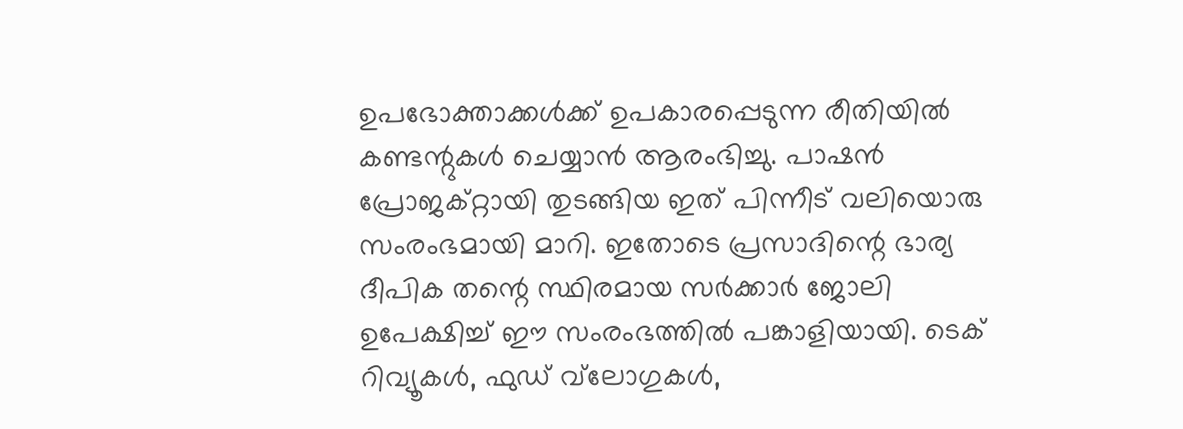ഉപഭോക്താക്കള്‍ക്ക് ഉപകാരപ്പെടുന്ന രീതിയില്‍ കണ്ടന്റുകള്‍ ചെയ്യാന്‍ ആരംഭിച്ചു. പാഷന്‍ പ്രോജക്റ്റായി തുടങ്ങിയ ഇത് പിന്നീട് വലിയൊരു സംരംഭമായി മാറി. ഇതോടെ പ്രസാദിന്റെ ഭാര്യ ദീപിക തന്റെ സ്ഥിരമായ സര്‍ക്കാര്‍ ജോലി ഉപേക്ഷിച്ച് ഈ സംരംഭത്തില്‍ പങ്കാളിയായി. ടെക് റിവ്യൂകള്‍, ഫുഡ് വ്‌ലോഗുകള്‍,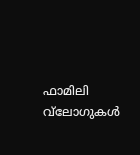ഫാമിലി വ്‌ലോഗുകള്‍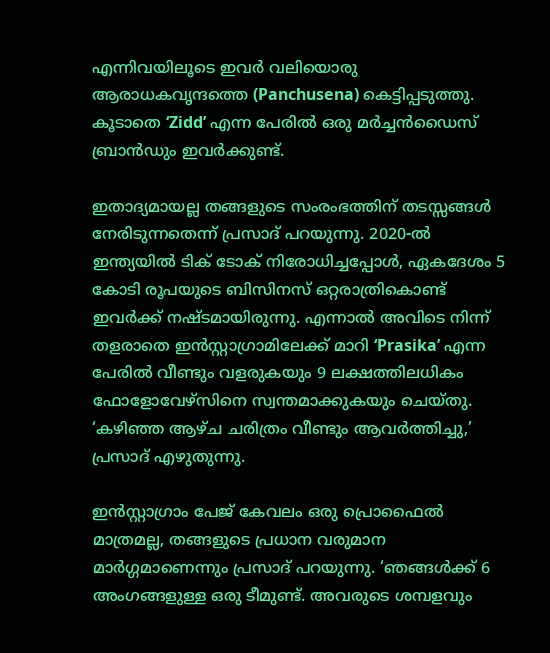എന്നിവയിലൂടെ ഇവര്‍ വലിയൊരു ആരാധകവൃന്ദത്തെ (Panchusena) കെട്ടിപ്പടുത്തു. കൂടാതെ ‘Zidd’ എന്ന പേരില്‍ ഒരു മര്‍ച്ചന്‍ഡൈസ് ബ്രാന്‍ഡും ഇവര്‍ക്കുണ്ട്.

ഇതാദ്യമായല്ല തങ്ങളുടെ സംരംഭത്തിന് തടസ്സങ്ങള്‍ നേരിടുന്നതെന്ന് പ്രസാദ് പറയുന്നു. 2020-ല്‍ ഇന്ത്യയില്‍ ടിക് ടോക് നിരോധിച്ചപ്പോള്‍, ഏകദേശം 5 കോടി രൂപയുടെ ബിസിനസ് ഒറ്റരാത്രികൊണ്ട് ഇവര്‍ക്ക് നഷ്ടമായിരുന്നു. എന്നാല്‍ അവിടെ നിന്ന് തളരാതെ ഇന്‍സ്റ്റാഗ്രാമിലേക്ക് മാറി ‘Prasika’ എന്ന പേരില്‍ വീണ്ടും വളരുകയും 9 ലക്ഷത്തിലധികം ഫോളോവേഴ്സിനെ സ്വന്തമാക്കുകയും ചെയ്തു. ‘കഴിഞ്ഞ ആഴ്ച ചരിത്രം വീണ്ടും ആവര്‍ത്തിച്ചു,’ പ്രസാദ് എഴുതുന്നു.

ഇന്‍സ്റ്റാഗ്രാം പേജ് കേവലം ഒരു പ്രൊഫൈല്‍ മാത്രമല്ല, തങ്ങളുടെ പ്രധാന വരുമാന മാര്‍ഗ്ഗമാണെന്നും പ്രസാദ് പറയുന്നു. ‘ഞങ്ങള്‍ക്ക് 6 അംഗങ്ങളുള്ള ഒരു ടീമുണ്ട്. അവരുടെ ശമ്പളവും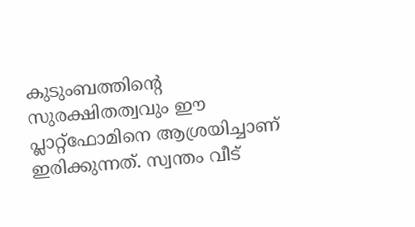കുടുംബത്തിന്റെ സുരക്ഷിതത്വവും ഈ പ്ലാറ്റ്ഫോമിനെ ആശ്രയിച്ചാണ് ഇരിക്കുന്നത്. സ്വന്തം വീട്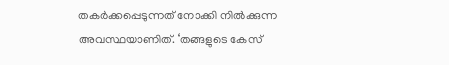തകര്‍ക്കപ്പെടുന്നത് നോക്കി നില്‍ക്കുന്ന അവസ്ഥയാണിത്. ‘തങ്ങളുടെ കേസ്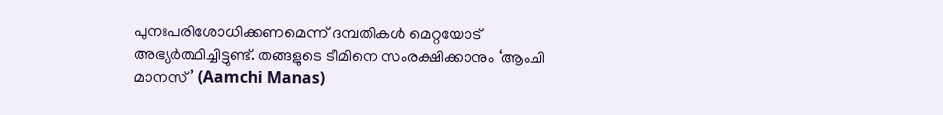പുനഃപരിശോധിക്കണമെന്ന് ദമ്പതികള്‍ മെറ്റയോട് അഭ്യര്‍ത്ഥിച്ചിട്ടുണ്ട്. തങ്ങളുടെ ടീമിനെ സംരക്ഷിക്കാനും ‘ആംചി മാനസ്’ (Aamchi Manas)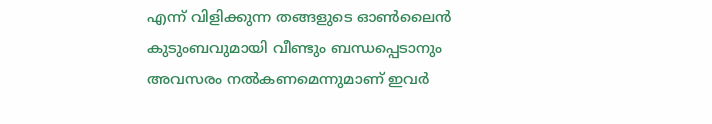എന്ന് വിളിക്കുന്ന തങ്ങളുടെ ഓണ്‍ലൈന്‍ കുടുംബവുമായി വീണ്ടും ബന്ധപ്പെടാനും അവസരം നല്‍കണമെന്നുമാണ് ഇവര്‍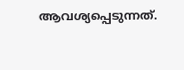ആവശ്യപ്പെടുന്നത്.